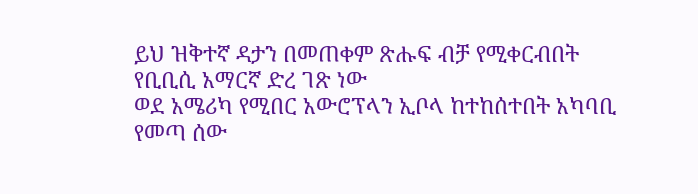ይህ ዝቅተኛ ዳታን በመጠቀም ጽሑፍ ብቻ የሚቀርብበት የቢቢሲ አማርኛ ድረ ገጽ ነው
ወደ አሜሪካ የሚበር አውሮፕላን ኢቦላ ከተከሰተበት አካባቢ የመጣ ሰው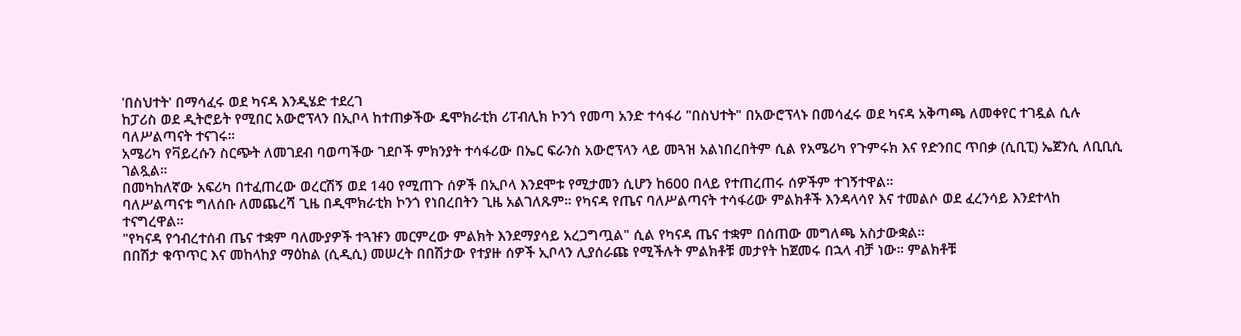'በስህተት' በማሳፈሩ ወደ ካናዳ እንዲሄድ ተደረገ
ከፓሪስ ወደ ዲትሮይት የሚበር አውሮፕላን በኢቦላ ከተጠቃችው ዴሞክራቲክ ሪፐብሊክ ኮንጎ የመጣ አንድ ተሳፋሪ "በስህተት" በአውሮፕላኑ በመሳፈሩ ወደ ካናዳ አቅጣጫ ለመቀየር ተገዷል ሲሉ ባለሥልጣናት ተናገሩ።
አሜሪካ የቫይረሱን ስርጭት ለመገደብ ባወጣችው ገደቦች ምክንያት ተሳፋሪው በኤር ፍራንስ አውሮፕላን ላይ መጓዝ አልነበረበትም ሲል የአሜሪካ የጉምሩክ እና የድንበር ጥበቃ (ሲቢፒ) ኤጀንሲ ለቢቢሲ ገልጿል።
በመካከለኛው አፍሪካ በተፈጠረው ወረርሽኝ ወደ 140 የሚጠጉ ሰዎች በኢቦላ እንደሞቱ የሚታመን ሲሆን ከ600 በላይ የተጠረጠሩ ሰዎችም ተገኝተዋል።
ባለሥልጣናቱ ግለሰቡ ለመጨረሻ ጊዜ በዲሞክራቲክ ኮንጎ የነበረበትን ጊዜ አልገለጹም። የካናዳ የጤና ባለሥልጣናት ተሳፋሪው ምልክቶች እንዳላሳየ እና ተመልሶ ወደ ፈረንሳይ እንደተላከ ተናግረዋል።
"የካናዳ የኅብረተሰብ ጤና ተቋም ባለሙያዎች ተጓዡን መርምረው ምልክት እንደማያሳይ አረጋግጧል" ሲል የካናዳ ጤና ተቋም በሰጠው መግለጫ አስታውቋል።
በበሽታ ቁጥጥር እና መከላከያ ማዕከል (ሲዲሲ) መሠረት በበሽታው የተያዙ ሰዎች ኢቦላን ሊያሰራጩ የሚችሉት ምልክቶቹ መታየት ከጀመሩ በኋላ ብቻ ነው። ምልክቶቹ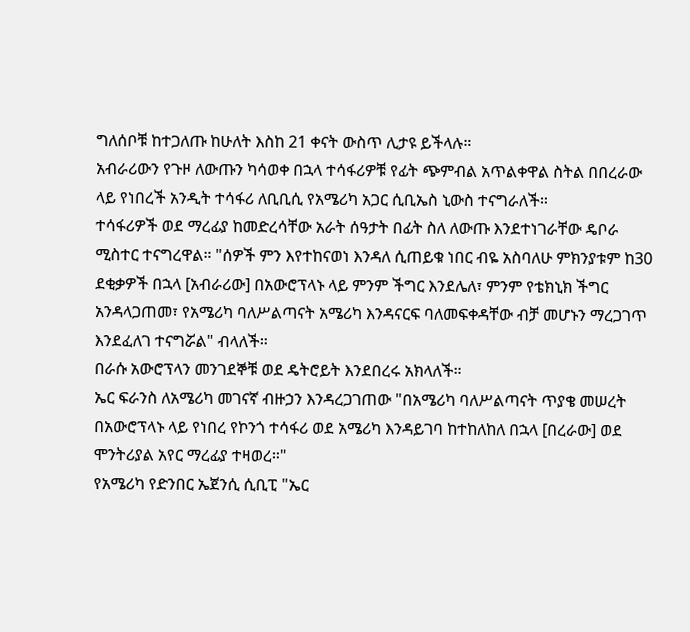ግለሰቦቹ ከተጋለጡ ከሁለት እስከ 21 ቀናት ውስጥ ሊታዩ ይችላሉ።
አብራሪውን የጉዞ ለውጡን ካሳወቀ በኋላ ተሳፋሪዎቹ የፊት ጭምብል አጥልቀዋል ስትል በበረራው ላይ የነበረች አንዲት ተሳፋሪ ለቢቢሲ የአሜሪካ አጋር ሲቢኤስ ኒውስ ተናግራለች።
ተሳፋሪዎች ወደ ማረፊያ ከመድረሳቸው አራት ሰዓታት በፊት ስለ ለውጡ እንደተነገራቸው ዴቦራ ሚስተር ተናግረዋል። "ሰዎች ምን እየተከናወነ እንዳለ ሲጠይቁ ነበር ብዬ አስባለሁ ምክንያቱም ከ30 ደቂቃዎች በኋላ [አብራሪው] በአውሮፕላኑ ላይ ምንም ችግር እንደሌለ፣ ምንም የቴክኒክ ችግር አንዳላጋጠመ፣ የአሜሪካ ባለሥልጣናት አሜሪካ እንዳናርፍ ባለመፍቀዳቸው ብቻ መሆኑን ማረጋገጥ እንደፈለገ ተናግሯል" ብላለች።
በራሱ አውሮፕላን መንገደኞቹ ወደ ዴትሮይት እንደበረሩ አክላለች።
ኤር ፍራንስ ለአሜሪካ መገናኛ ብዙኃን እንዳረጋገጠው "በአሜሪካ ባለሥልጣናት ጥያቄ መሠረት በአውሮፕላኑ ላይ የነበረ የኮንጎ ተሳፋሪ ወደ አሜሪካ እንዳይገባ ከተከለከለ በኋላ [በረራው] ወደ ሞንትሪያል አየር ማረፊያ ተዛወረ።"
የአሜሪካ የድንበር ኤጀንሲ ሲቢፒ "ኤር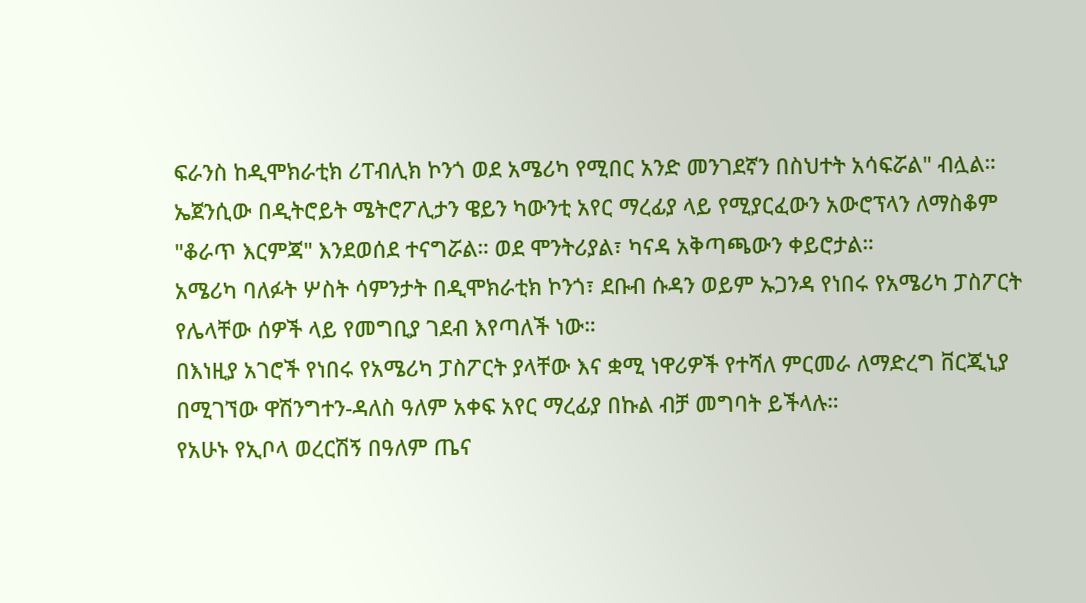ፍራንስ ከዲሞክራቲክ ሪፐብሊክ ኮንጎ ወደ አሜሪካ የሚበር አንድ መንገደኛን በስህተት አሳፍሯል" ብሏል።
ኤጀንሲው በዲትሮይት ሜትሮፖሊታን ዌይን ካውንቲ አየር ማረፊያ ላይ የሚያርፈውን አውሮፕላን ለማስቆም "ቆራጥ እርምጃ" እንደወሰደ ተናግሯል። ወደ ሞንትሪያል፣ ካናዳ አቅጣጫውን ቀይሮታል።
አሜሪካ ባለፉት ሦስት ሳምንታት በዲሞክራቲክ ኮንጎ፣ ደቡብ ሱዳን ወይም ኡጋንዳ የነበሩ የአሜሪካ ፓስፖርት የሌላቸው ሰዎች ላይ የመግቢያ ገደብ እየጣለች ነው።
በእነዚያ አገሮች የነበሩ የአሜሪካ ፓስፖርት ያላቸው እና ቋሚ ነዋሪዎች የተሻለ ምርመራ ለማድረግ ቨርጂኒያ በሚገኘው ዋሽንግተን-ዳለስ ዓለም አቀፍ አየር ማረፊያ በኩል ብቻ መግባት ይችላሉ።
የአሁኑ የኢቦላ ወረርሽኝ በዓለም ጤና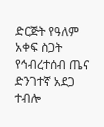ድርጅት የዓለም አቀፍ ስጋት የኅብረተሰብ ጤና ድንገተኛ አደጋ ተብሎ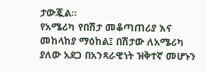ታውጇል።
የአሜሪካ የበሽታ መቆጣጠሪያ እና መከላከያ ማዕከል፤ በሽታው ለአሜሪካ ያለው አደጋ በአንጻራዊነት ዝቅተኛ መሆኑን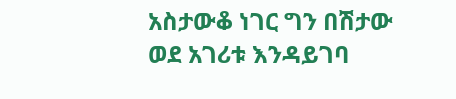አስታውቆ ነገር ግን በሽታው ወደ አገሪቱ እንዳይገባ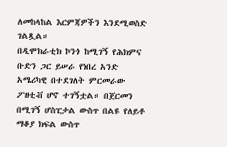ለመከላከል እርምጃዎችን እንደሚወስድ ገልጿል።
በዲሞክራቲክ ኮንጎ ከሚገኝ የሕክምና ቡድን ጋር ይሠራ የነበረ አንድ አሜሪካዊ በተደገለት ምርመራው ፖዘቲቭ ሆኖ ተገኝቷል። በጀርመን በሚገኝ ሆስፒታል ውስጥ በልዩ የለይቶ ማቆያ ክፍል ውስጥ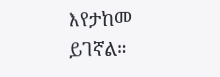እየታከመ ይገኛል።